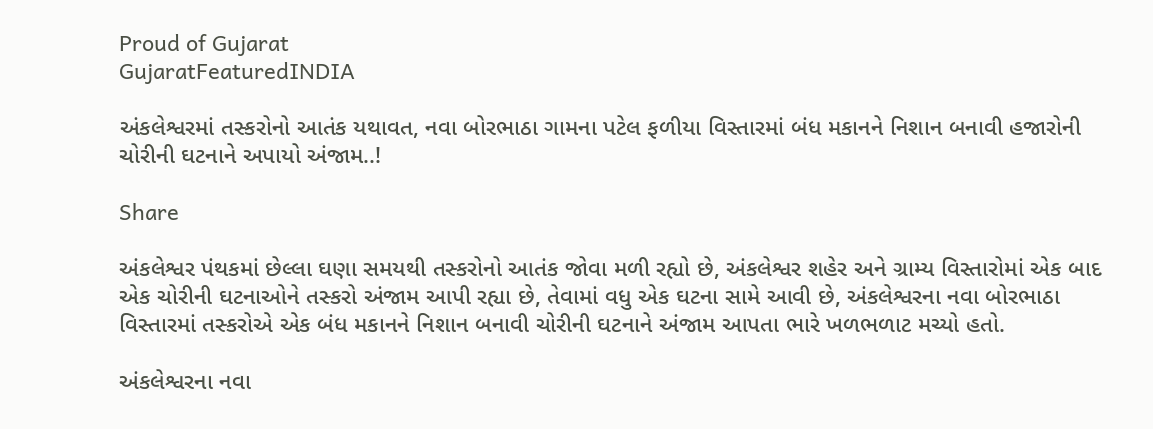Proud of Gujarat
GujaratFeaturedINDIA

અંકલેશ્વરમાં તસ્કરોનો આતંક યથાવત, નવા બોરભાઠા ગામના પટેલ ફળીયા વિસ્તારમાં બંધ મકાનને નિશાન બનાવી હજારોની ચોરીની ઘટનાને અપાયો અંજામ..!

Share

અંકલેશ્વર પંથકમાં છેલ્લા ઘણા સમયથી તસ્કરોનો આતંક જોવા મળી રહ્યો છે, અંકલેશ્વર શહેર અને ગ્રામ્ય વિસ્તારોમાં એક બાદ એક ચોરીની ઘટનાઓને તસ્કરો અંજામ આપી રહ્યા છે, તેવામાં વધુ એક ઘટના સામે આવી છે, અંકલેશ્વરના નવા બોરભાઠા વિસ્તારમાં તસ્કરોએ એક બંધ મકાનને નિશાન બનાવી ચોરીની ઘટનાને અંજામ આપતા ભારે ખળભળાટ મચ્યો હતો.

અંકલેશ્વરના નવા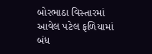બોરભાઠા વિસ્તારમાં આવેલ પટેલ ફળિયામાં બંધ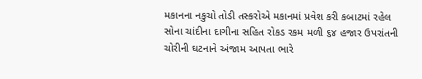મકાનના નકુચો તોડી તસ્કરોએ મકાનમાં પ્રવેશ કરી કબાટમાં રહેલ સોના ચાંદીના દાગીના સહિત રોકડ રકમ મળી ૬૪ હજાર ઉપરાંતની ચોરીની ઘટનાને અંજામ આપતા ભારે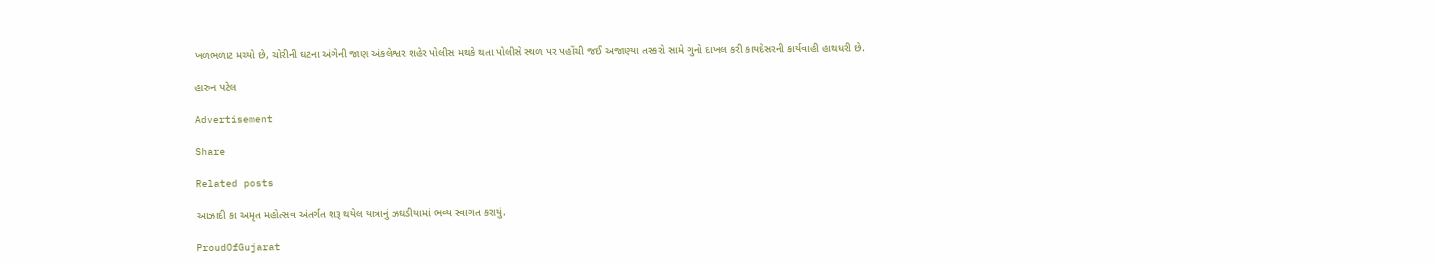ખળભળાટ મચ્યો છે, ચોરીની ઘટના અંગેની જાણ અંકલેશ્વર શહેર પોલીસ મથકે થતા પોલીસે સ્થળ પર પહોંચી જઈ અજાણ્યા તસ્કરો સામે ગુનો દાખલ કરી કાયદેસરની કાર્યવાહી હાથધરી છે.

હારુન પટેલ

Advertisement

Share

Related posts

આઝાદી કા અમૃત મહોત્સવ અંતર્ગત શરૂ થયેલ યાત્રાનું ઝઘડીયામાં ભવ્ય સ્વાગત કરાયું.

ProudOfGujarat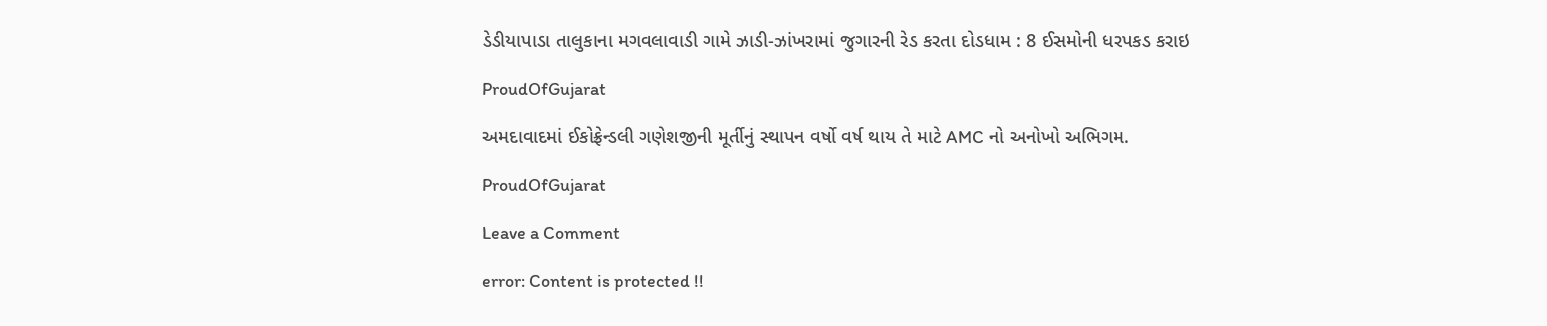ડેડીયાપાડા તાલુકાના મગવલાવાડી ગામે ઝાડી-ઝાંખરામાં જુગારની રેડ કરતા દોડધામ : 8 ઈસમોની ધરપકડ કરાઇ

ProudOfGujarat

અમદાવાદમાં ઈકોફ્રેન્ડલી ગણેશજીની મૂર્તીનું સ્થાપન વર્ષો વર્ષ થાય તે માટે AMC નો અનોખો અભિગમ.

ProudOfGujarat

Leave a Comment

error: Content is protected !!